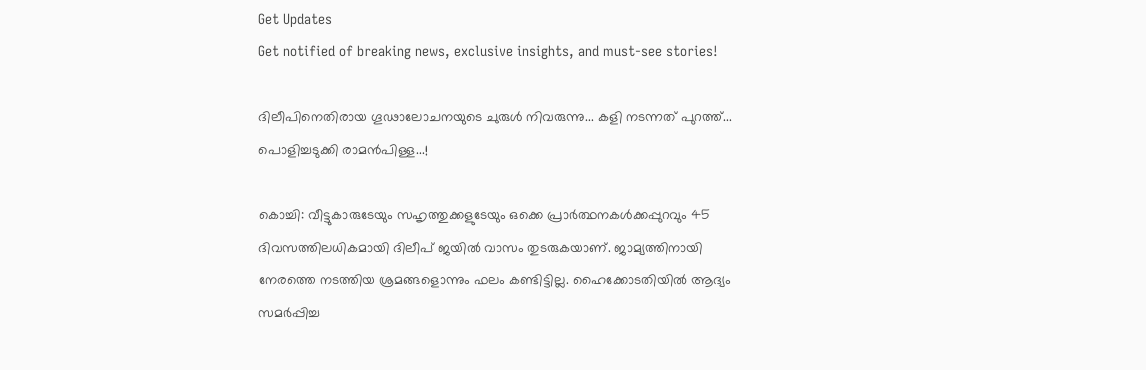Get Updates
Get notified of breaking news, exclusive insights, and must-see stories!

ദിലീപിനെതിരായ ഗൂഢാലോചനയുടെ ചുരുള്‍ നിവരുന്നു... കളി നടന്നത് പുറത്ത്... പൊളിച്ചടുക്കി രാമൻപിള്ള...!

കൊച്ചി: വീട്ടുകാരുടേയും സഹൃത്തുക്കളുടേയും ഒക്കെ പ്രാര്‍ത്ഥനകള്‍ക്കപ്പുറവും 45 ദിവസത്തിലധികമായി ദിലീപ് ജയില്‍ വാസം തുടരുകയാണ്. ജാമ്യത്തിനായി നേരത്തെ നടത്തിയ ശ്രമങ്ങളൊന്നും ഫലം കണ്ടിട്ടില്ല. ഹൈക്കോടതിയില്‍ ആദ്യം സമര്‍പ്പിച്ച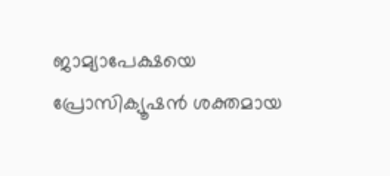ജാമ്യാപേക്ഷയെ പ്രോസിക്യൂഷന്‍ ശക്തമായ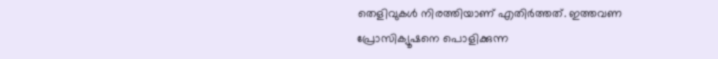തെളിവുകള്‍ നിരത്തിയാണ് എതിര്‍ത്തത്. ഇത്തവണ പ്രോസിക്യൂഷനെ പൊളിക്കുന്ന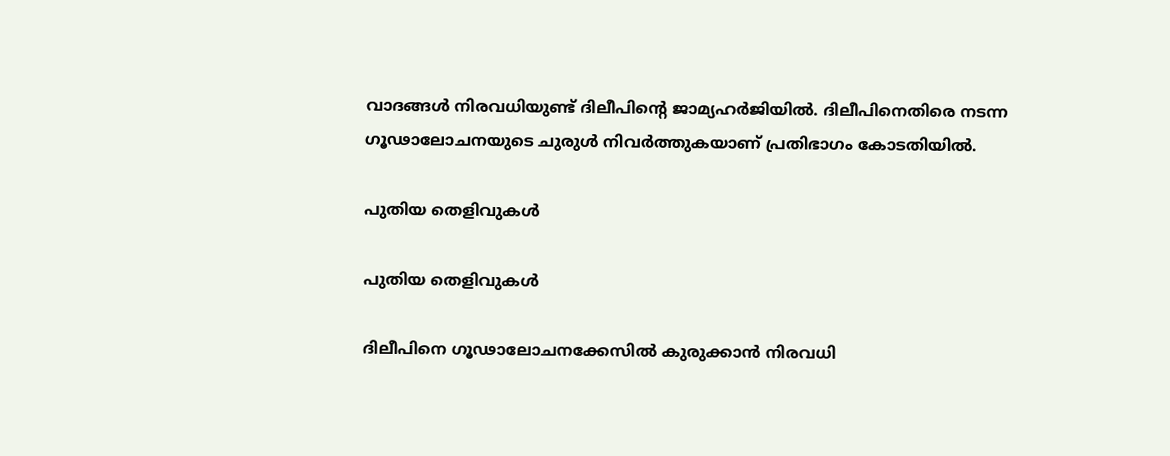വാദങ്ങള്‍ നിരവധിയുണ്ട് ദിലീപിന്റെ ജാമ്യഹര്‍ജിയില്‍. ദിലീപിനെതിരെ നടന്ന ഗൂഢാലോചനയുടെ ചുരുള്‍ നിവര്‍ത്തുകയാണ് പ്രതിഭാഗം കോടതിയില്‍.

പുതിയ തെളിവുകൾ

പുതിയ തെളിവുകൾ

ദിലീപിനെ ഗൂഢാലോചനക്കേസില്‍ കുരുക്കാന്‍ നിരവധി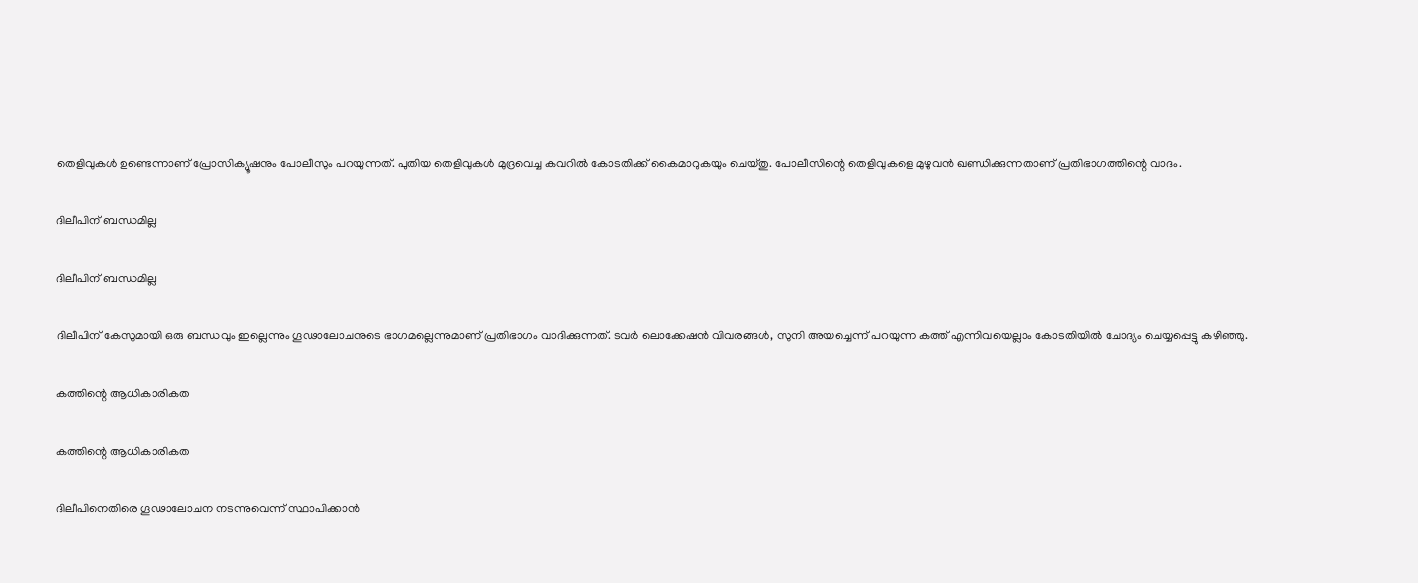തെളിവുകള്‍ ഉണ്ടെന്നാണ് പ്രോസിക്യൂഷനും പോലീസും പറയുന്നത്. പുതിയ തെളിവുകള്‍ മുദ്രവെച്ച കവറില്‍ കോടതിക്ക് കൈമാറുകയും ചെയ്തു. പോലീസിന്റെ തെളിവുകളെ മുഴുവന്‍ ഖണ്ഡിക്കുന്നതാണ് പ്രതിഭാഗത്തിന്റെ വാദം.

ദിലീപിന് ബന്ധമില്ല

ദിലീപിന് ബന്ധമില്ല

ദിലീപിന് കേസുമായി ഒരു ബന്ധവും ഇല്ലെന്നും ഗൂഢാലോചനുടെ ഭാഗമല്ലെന്നുമാണ് പ്രതിഭാഗം വാദിക്കുന്നത്. ടവര്‍ ലൊക്കേഷന്‍ വിവരങ്ങള്‍, സുനി അയച്ചെന്ന് പറയുന്ന കത്ത് എന്നിവയെല്ലാം കോടതിയില്‍ ചോദ്യം ചെയ്യപ്പെട്ടു കഴിഞ്ഞു.

കത്തിന്റെ ആധികാരികത

കത്തിന്റെ ആധികാരികത

ദിലീപിനെതിരെ ഗൂഢാലോചന നടന്നുവെന്ന് സ്ഥാപിക്കാന്‍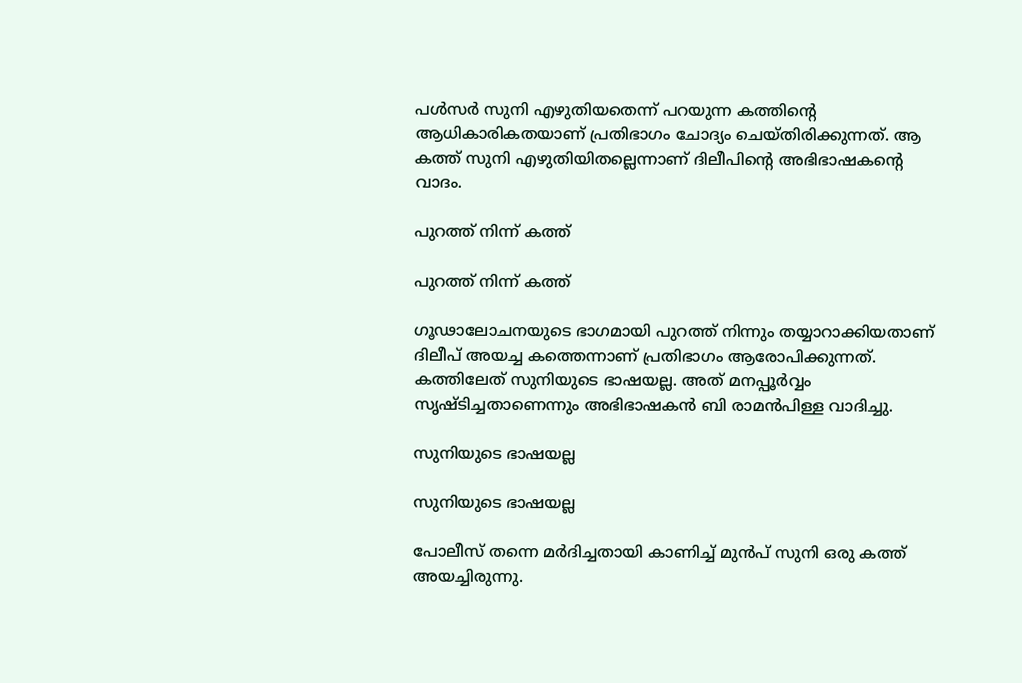പള്‍സര്‍ സുനി എഴുതിയതെന്ന് പറയുന്ന കത്തിന്റെ ആധികാരികതയാണ് പ്രതിഭാഗം ചോദ്യം ചെയ്തിരിക്കുന്നത്. ആ കത്ത് സുനി എഴുതിയിതല്ലെന്നാണ് ദിലീപിന്റെ അഭിഭാഷകന്റെ വാദം.

പുറത്ത് നിന്ന് കത്ത്

പുറത്ത് നിന്ന് കത്ത്

ഗൂഢാലോചനയുടെ ഭാഗമായി പുറത്ത് നിന്നും തയ്യാറാക്കിയതാണ് ദിലീപ് അയച്ച കത്തെന്നാണ് പ്രതിഭാഗം ആരോപിക്കുന്നത്. കത്തിലേത് സുനിയുടെ ഭാഷയല്ല. അത് മനപ്പൂര്‍വ്വം സൃഷ്ടിച്ചതാണെന്നും അഭിഭാഷകന്‍ ബി രാമന്‍പിള്ള വാദിച്ചു.

സുനിയുടെ ഭാഷയല്ല

സുനിയുടെ ഭാഷയല്ല

പോലീസ് തന്നെ മര്‍ദിച്ചതായി കാണിച്ച് മുന്‍പ് സുനി ഒരു കത്ത് അയച്ചിരുന്നു.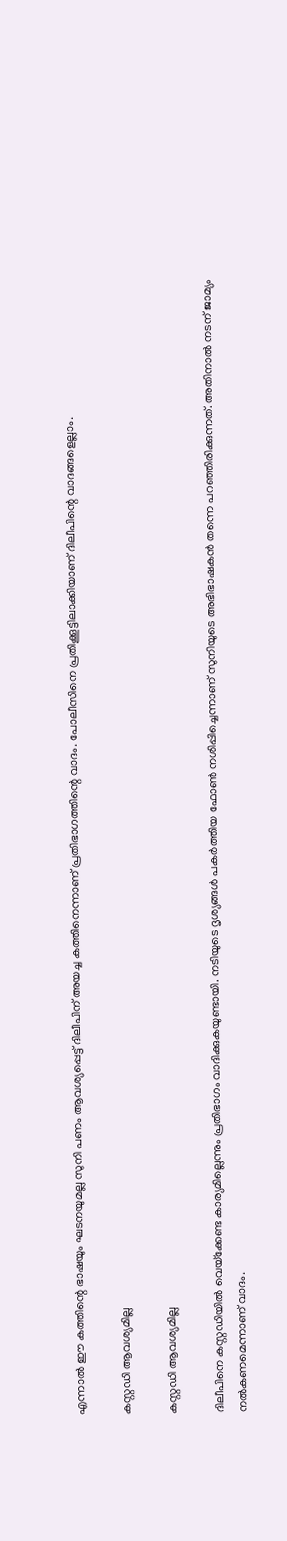എന്നാല്‍ ഈ കത്തിന്റെ ഭാഷയും ഘടനയുമല്ല സുനി പണം ആവശ്യപ്പെട്ട് ദിലീപിന് അയച്ച കത്തിനെന്നാണ് പ്രതിഭാഗത്തിന്റെ വാദം. പോലീസിനെ പ്രതിക്കൂട്ടിലാക്കിയാണ് ദിലീപിന്റെ വാദങ്ങളെല്ലാം.

കസ്റ്റഡി ആവശ്യമില്ല

കസ്റ്റഡി ആവശ്യമില്ല

ദിലീപിനെ കസ്റ്റഡിയില്‍ വെയ്‌ക്കേണ്ട കാര്യമില്ലെന്നും പ്രതിഭാഗം വാദിക്കുകയുണ്ടായി. നടിയുടെ ദൃശ്യങ്ങള്‍ പകര്‍ത്തിയ ഫോണ്‍ നശിപ്പിച്ചെന്നാണ് സുനിയുടെ അഭിഭാഷകന്‍ തന്നെ പറഞ്ഞിരിക്കുന്നത്. അതിനാല്‍ നടന് ജാമ്യം നല്‍കണമെന്നാണ് വാദം.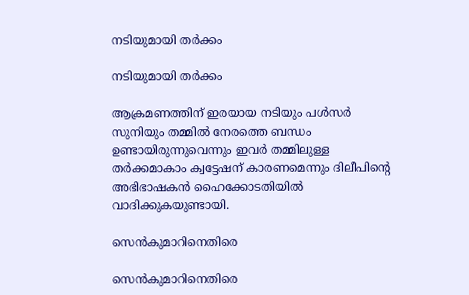നടിയുമായി തർക്കം

നടിയുമായി തർക്കം

ആക്രമണത്തിന് ഇരയായ നടിയും പള്‍സര്‍ സുനിയും തമ്മില്‍ നേരത്തെ ബന്ധം ഉണ്ടായിരുന്നുവെന്നും ഇവര്‍ തമ്മിലുള്ള തര്‍ക്കമാകാം ക്വട്ടേഷന് കാരണമെന്നും ദിലീപിന്റെ അഭിഭാഷകന്‍ ഹൈക്കോടതിയില്‍ വാദിക്കുകയുണ്ടായി.

സെൻകുമാറിനെതിരെ

സെൻകുമാറിനെതിരെ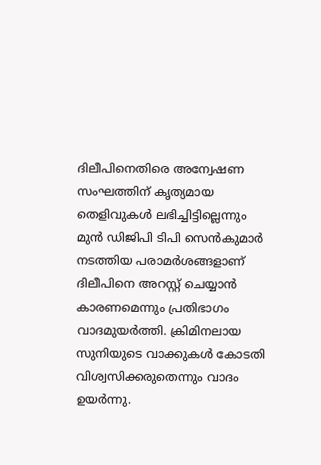ദിലീപിനെതിരെ അന്വേഷണ സംഘത്തിന് കൃത്യമായ തെളിവുകള്‍ ലഭിച്ചിട്ടില്ലെന്നും മുന്‍ ഡിജിപി ടിപി സെന്‍കുമാര്‍ നടത്തിയ പരാമര്‍ശങ്ങളാണ് ദിലീപിനെ അറസ്റ്റ് ചെയ്യാന്‍ കാരണമെന്നും പ്രതിഭാഗം വാദമുയര്‍ത്തി. ക്രിമിനലായ സുനിയുടെ വാക്കുകള്‍ കോടതി വിശ്വസിക്കരുതെന്നും വാദം ഉയര്‍ന്നു.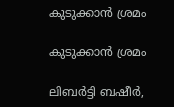കുടുക്കാൻ ശ്രമം

കുടുക്കാൻ ശ്രമം

ലിബര്‍ട്ടി ബഷീര്‍,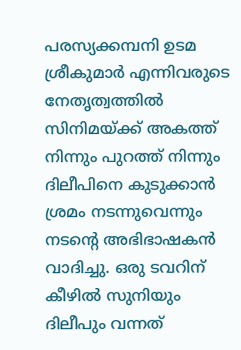പരസ്യക്കമ്പനി ഉടമ ശ്രീകുമാര്‍ എന്നിവരുടെ നേതൃത്വത്തില്‍ സിനിമയ്ക്ക് അകത്ത് നിന്നും പുറത്ത് നിന്നും ദിലീപിനെ കുടുക്കാന്‍ ശ്രമം നടന്നുവെന്നും നടന്റെ അഭിഭാഷകന്‍ വാദിച്ചു. ഒരു ടവറിന് കീഴില്‍ സുനിയും ദിലീപും വന്നത്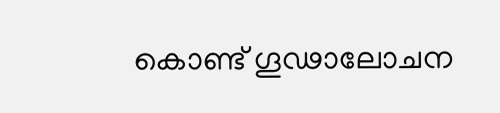കൊണ്ട് ഗൂഢാലോചന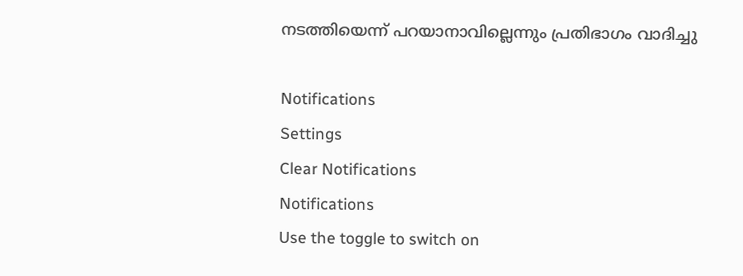നടത്തിയെന്ന് പറയാനാവില്ലെന്നും പ്രതിഭാഗം വാദിച്ചു

Notifications
Settings
Clear Notifications
Notifications
Use the toggle to switch on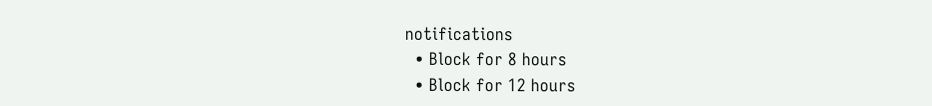notifications
  • Block for 8 hours
  • Block for 12 hours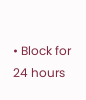• Block for 24 hours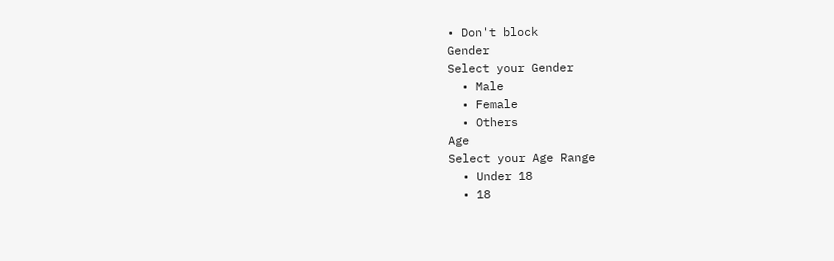• Don't block
Gender
Select your Gender
  • Male
  • Female
  • Others
Age
Select your Age Range
  • Under 18
  • 18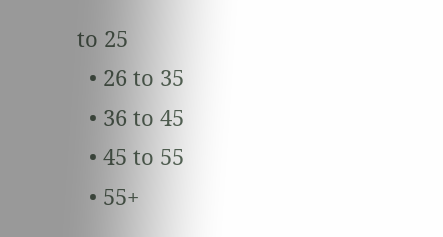to 25
  • 26 to 35
  • 36 to 45
  • 45 to 55
  • 55+